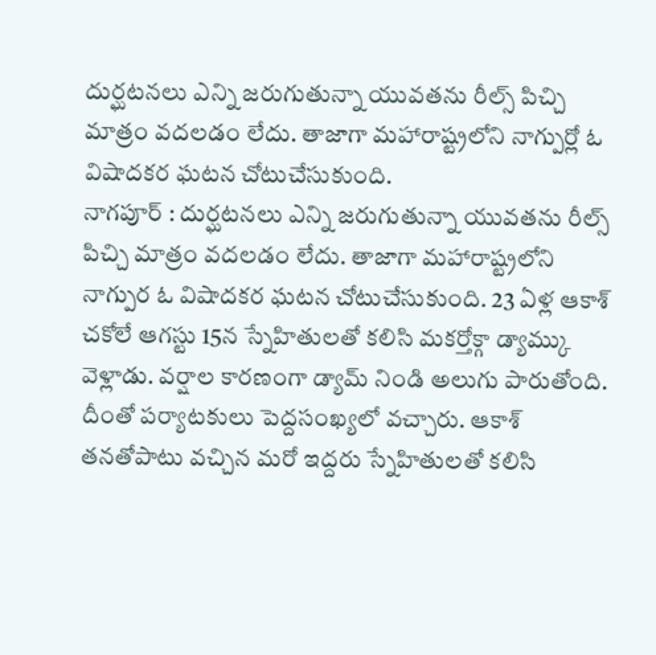దుర్ఘటనలు ఎన్ని జరుగుతున్నా యువతను రీల్స్ పిచ్చి మాత్రం వదలడం లేదు. తాజాగా మహారాష్ట్రలోని నాగ్పుర్లో ఓ విషాదకర ఘటన చోటుచేసుకుంది.
నాగపూర్ : దుర్ఘటనలు ఎన్ని జరుగుతున్నా యువతను రీల్స్ పిచ్చి మాత్రం వదలడం లేదు. తాజాగా మహారాష్ట్రలోని నాగ్పుర ఓ విషాదకర ఘటన చోటుచేసుకుంది. 23 ఏళ్ల ఆకాశ్ చకోలే ఆగస్టు 15న స్నేహితులతో కలిసి మకర్తోక్గా డ్యామ్కు వెళ్లాడు. వర్షాల కారణంగా డ్యామ్ నిండి అలుగు పారుతోంది. దీంతో పర్యాటకులు పెద్దసంఖ్యలో వచ్చారు. ఆకాశ్ తనతోపాటు వచ్చిన మరో ఇద్దరు స్నేహితులతో కలిసి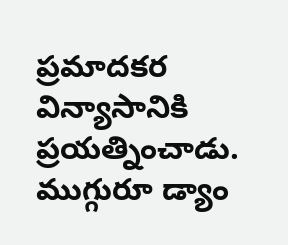ప్రమాదకర విన్యాసానికి ప్రయత్నించాడు. ముగ్గురూ డ్యాం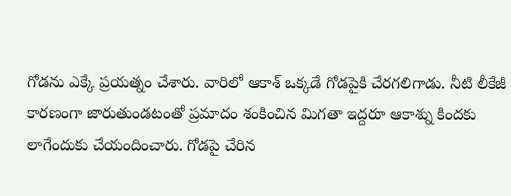గోడను ఎక్కే ప్రయత్నం చేశారు. వారిలో ఆకాశ్ ఒక్కడే గోడపైకి చేరగలిగాడు. నీటి లీకేజీ కారణంగా జారుతుండటంతో ప్రమాదం శంకించిన మిగతా ఇద్దరూ ఆకాశ్ను కిందకు లాగేందుకు చేయందించారు. గోడపై చేరిన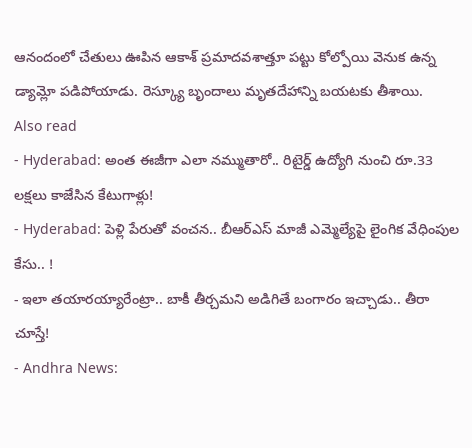ఆనందంలో చేతులు ఊపిన ఆకాశ్ ప్రమాదవశాత్తూ పట్టు కోల్పోయి వెనుక ఉన్న డ్యామ్లో పడిపోయాడు. రెస్క్యూ బృందాలు మృతదేహాన్ని బయటకు తీశాయి.
Also read
- Hyderabad: అంత ఈజీగా ఎలా నమ్ముతారో.. రిటైర్డ్ ఉద్యోగి నుంచి రూ.33 లక్షలు కాజేసిన కేటుగాళ్లు!
- Hyderabad: పెళ్లి పేరుతో వంచన.. బీఆర్ఎస్ మాజీ ఎమ్మెల్యేపై లైంగిక వేధింపుల కేసు.. !
- ఇలా తయారయ్యారేంట్రా.. బాకీ తీర్చమని అడిగితే బంగారం ఇచ్చాడు.. తీరా చూస్తే!
- Andhra News: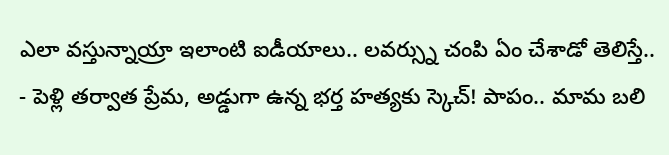ఎలా వస్తున్నాయ్రా ఇలాంటి ఐడీయాలు.. లవర్స్ను చంపి ఏం చేశాడో తెలిస్తే..
- పెళ్లి తర్వాత ప్రేమ, అడ్డుగా ఉన్న భర్త హత్యకు స్కెచ్! పాపం.. మామ బలి